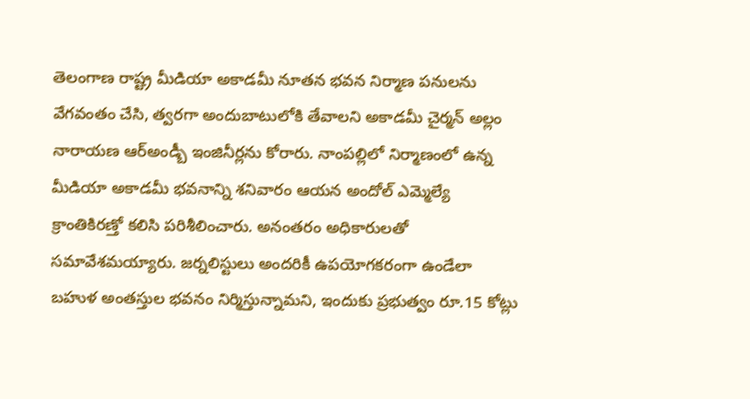తెలంగాణ రాష్ట్ర మీడియా అకాడమీ నూతన భవన నిర్మాణ పనులను వేగవంతం చేసి, త్వరగా అందుబాటులోకి తేవాలని అకాడమీ చైర్మన్ అల్లం నారాయణ ఆర్అండ్బీ ఇంజినీర్లను కోరారు. నాంపల్లిలో నిర్మాణంలో ఉన్న మీడియా అకాడమీ భవనాన్ని శనివారం ఆయన అందోల్ ఎమ్మెల్యే క్రాంతికిరణ్తో కలిసి పరిశీలించారు. అనంతరం అధికారులతో సమావేశమయ్యారు. జర్నలిస్టులు అందరికీ ఉపయోగకరంగా ఉండేలా బహుళ అంతస్తుల భవనం నిర్మిస్తున్నామని, ఇందుకు ప్రభుత్వం రూ.15 కోట్లు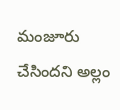మంజూరు చేసిందని అల్లం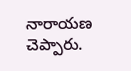నారాయణ చెప్పారు.